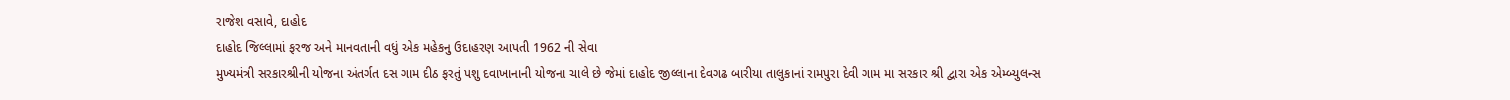રાજેશ વસાવે, દાહોદ
દાહોદ જિલ્લામાં ફરજ અને માનવતાની વધું એક મહેકનુ ઉદાહરણ આપતી 1962 ની સેવા
મુખ્યમંત્રી સરકારશ્રીની યોજના અંતર્ગત દસ ગામ દીઠ ફરતું પશુ દવાખાનાની યોજના ચાલે છે જેમાં દાહોદ જીલ્લાના દેવગઢ બારીયા તાલુકાનાં રામપુરા દેવી ગામ મા સરકાર શ્રી દ્વારા એક એમ્બ્યુલન્સ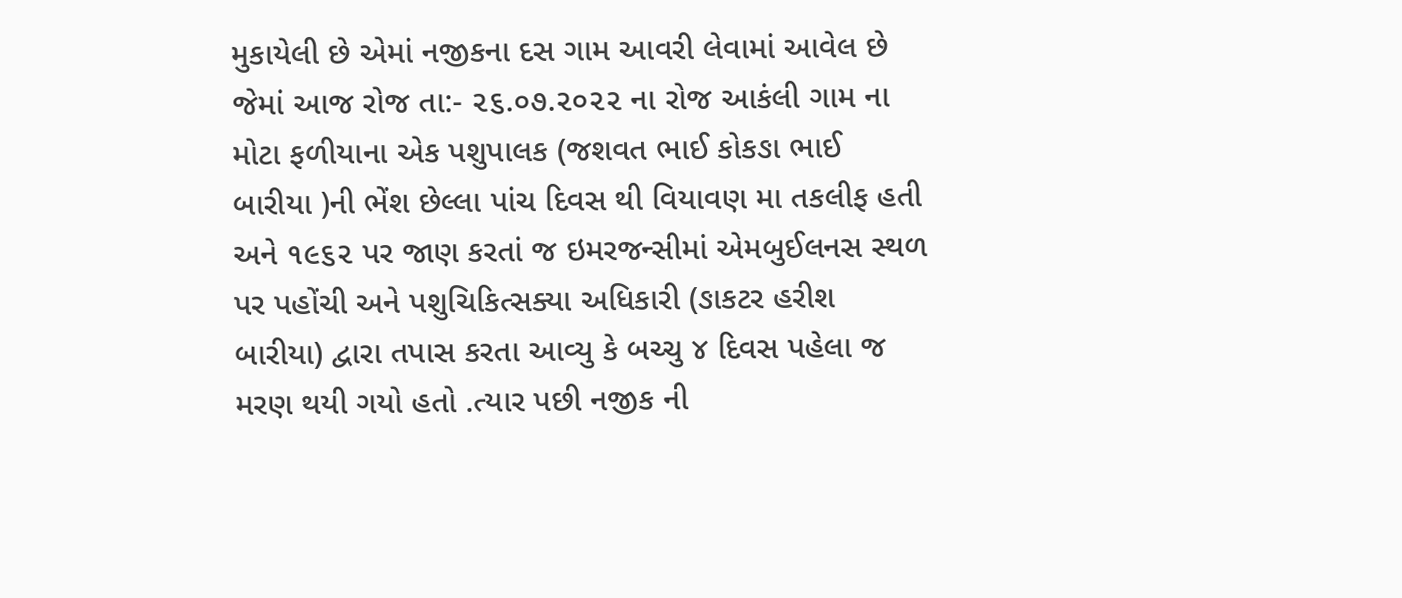મુકાયેલી છે એમાં નજીકના દસ ગામ આવરી લેવામાં આવેલ છે જેમાં આજ રોજ તા:- ૨૬.૦૭.૨૦૨૨ ના રોજ આકંલી ગામ ના મોટા ફળીયાના એક પશુપાલક (જશવત ભાઈ કોકઙા ભાઈ બારીયા )ની ભેંશ છેલ્લા પાંચ દિવસ થી વિયાવણ મા તકલીફ હતી અને ૧૯૬૨ પર જાણ કરતાં જ ઇમરજન્સીમાં એમબુઈલનસ સ્થળ પર પહોંચી અને પશુચિકિત્સક્યા અધિકારી (ઙાકટર હરીશ બારીયા) દ્વારા તપાસ કરતા આવ્યુ કે બચ્ચુ ૪ દિવસ પહેલા જ મરણ થયી ગયો હતો .ત્યાર પછી નજીક ની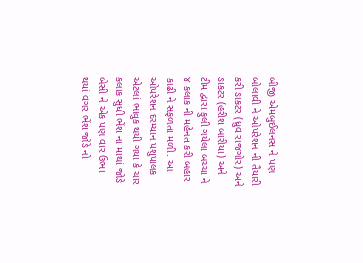બીજી એમબુઈલનસ ને પણ બોલાવી ને ઓપરેશન ની તૈયારી કરી ઙાકટર (ધ્રુવ રાજગોર) અને ઙાકટર (હરીશ બારીયા) અને ટીમ દ્વારા ફુલી ગયેલા બચ્ચા ને ૪ કલાક ની મહેનત કરી બહાર કાઢી ને સફળતા મળી. આ ઓપરેશન દરમ્યાન પશુપાલક એટલાં ભાવુક થયી ગયા કે ચાર કલાક સુધી ભેંશ ના માથાં જોઙે બેસી ને એક પણ વાર ઉભા થયાં વગર ભેંશ જોઙે નો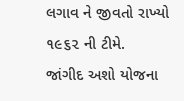લગાવ ને જીવતો રાખ્યો ૧૯૬૨ ની ટીમે.
જાંગીદ અશો યોજના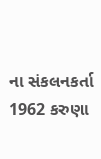ના સંકલનકર્તા 1962 કરુણા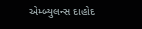એમ્બ્યુલન્સ દાહોદ